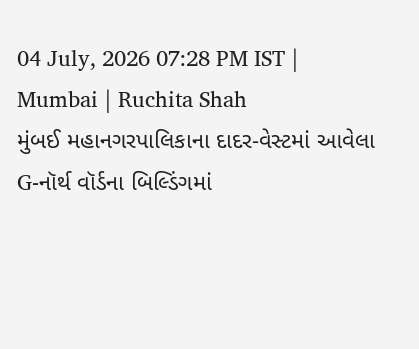04 July, 2026 07:28 PM IST | Mumbai | Ruchita Shah
મુંબઈ મહાનગરપાલિકાના દાદર-વેસ્ટમાં આવેલા G-નૉર્થ વૉર્ડના બિલ્ડિંગમાં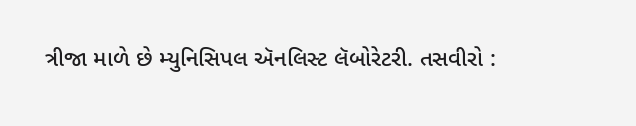ત્રીજા માળે છે મ્યુનિસિપલ ઍનલિસ્ટ લૅબોરેટરી. તસવીરો :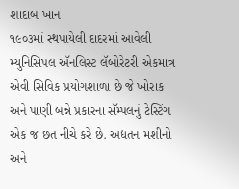શાદાબ ખાન
૧૯૦૩માં સ્થપાયેલી દાદરમાં આવેલી મ્યુનિસિપલ ઍનલિસ્ટ લૅબોરેટરી એકમાત્ર એવી સિવિક પ્રયોગશાળા છે જે ખોરાક અને પાણી બન્ને પ્રકારના સૅમ્પલનું ટેસ્ટિંગ એક જ છત નીચે કરે છે. અદ્યતન મશીનો અને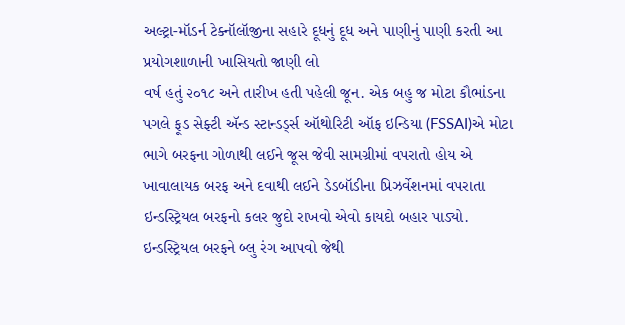અલ્ટ્રા-મૉડર્ન ટેક્નૉલૉજીના સહારે દૂધનું દૂધ અને પાણીનું પાણી કરતી આ પ્રયોગશાળાની ખાસિયતો જાણી લો
વર્ષ હતું ૨૦૧૮ અને તારીખ હતી પહેલી જૂન. એક બહુ જ મોટા કૌભાંડના પગલે ફૂડ સેફ્ટી ઍન્ડ સ્ટાન્ડર્ડ્સ ઑથોરિટી ઑફ ઇન્ડિયા (FSSAI)એ મોટા ભાગે બરફના ગોળાથી લઈને જૂસ જેવી સામગ્રીમાં વપરાતો હોય એ ખાવાલાયક બરફ અને દવાથી લઈને ડેડબૉડીના પ્રિઝર્વેશનમાં વપરાતા ઇન્ડસ્ટ્રિયલ બરફનો કલર જુદો રાખવો એવો કાયદો બહાર પાડ્યો. ઇન્ડસ્ટ્રિયલ બરફને બ્લુ રંગ આપવો જેથી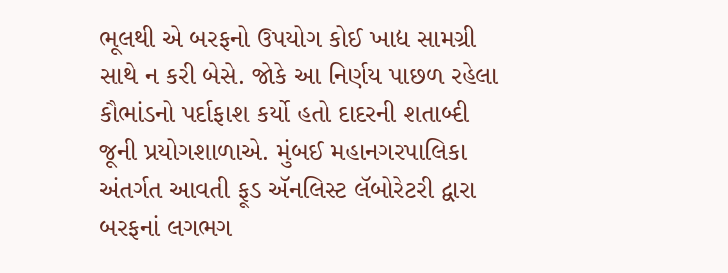ભૂલથી એ બરફનો ઉપયોગ કોઈ ખાદ્ય સામગ્રી સાથે ન કરી બેસે. જોકે આ નિર્ણય પાછળ રહેલા કૌભાંડનો પર્દાફાશ કર્યો હતો દાદરની શતાબ્દી જૂની પ્રયોગશાળાએ. મુંબઈ મહાનગરપાલિકા અંતર્ગત આવતી ફૂડ ઍનલિસ્ટ લૅબોરેટરી દ્વારા બરફનાં લગભગ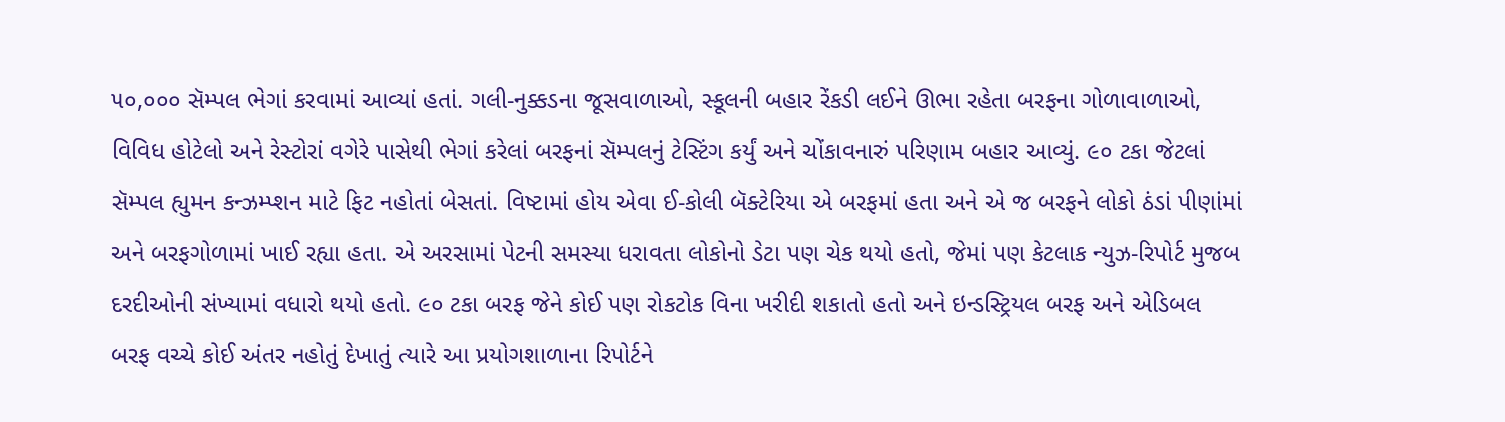૫૦,૦૦૦ સૅમ્પલ ભેગાં કરવામાં આવ્યાં હતાં. ગલી-નુક્કડના જૂસવાળાઓ, સ્કૂલની બહાર રેંકડી લઈને ઊભા રહેતા બરફના ગોળાવાળાઓ, વિવિધ હોટેલો અને રેસ્ટોરાં વગેરે પાસેથી ભેગાં કરેલાં બરફનાં સૅમ્પલનું ટેસ્ટિંગ કર્યું અને ચોંકાવનારું પરિણામ બહાર આવ્યું. ૯૦ ટકા જેટલાં સૅમ્પલ હ્યુમન કન્ઝમ્પ્શન માટે ફિટ નહોતાં બેસતાં. વિષ્ટામાં હોય એવા ઈ-કોલી બૅક્ટેરિયા એ બરફમાં હતા અને એ જ બરફને લોકો ઠંડાં પીણાંમાં અને બરફગોળામાં ખાઈ રહ્યા હતા. એ અરસામાં પેટની સમસ્યા ધરાવતા લોકોનો ડેટા પણ ચેક થયો હતો, જેમાં પણ કેટલાક ન્યુઝ-રિપોર્ટ મુજબ દરદીઓની સંખ્યામાં વધારો થયો હતો. ૯૦ ટકા બરફ જેને કોઈ પણ રોકટોક વિના ખરીદી શકાતો હતો અને ઇન્ડસ્ટ્રિયલ બરફ અને એડિબલ બરફ વચ્ચે કોઈ અંતર નહોતું દેખાતું ત્યારે આ પ્રયોગશાળાના રિપોર્ટને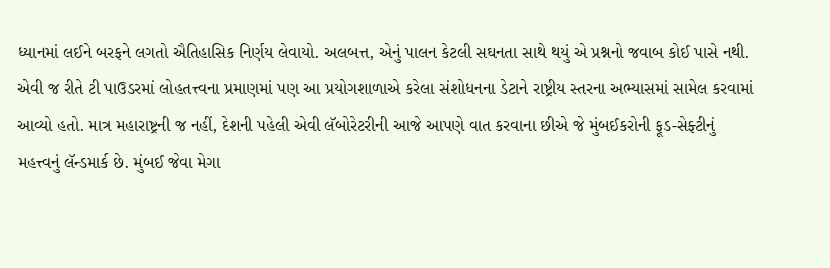ધ્યાનમાં લઈને બરફને લગતો ઐતિહાસિક નિર્ણય લેવાયો. અલબત્ત, એનું પાલન કેટલી સઘનતા સાથે થયું એ પ્રશ્નનો જવાબ કોઈ પાસે નથી.
એવી જ રીતે ટી પાઉડરમાં લોહતત્ત્વના પ્રમાણમાં પણ આ પ્રયોગશાળાએ કરેલા સંશોધનના ડેટાને રાષ્ટ્રીય સ્તરના અભ્યાસમાં સામેલ કરવામાં આવ્યો હતો. માત્ર મહારાષ્ટ્રની જ નહીં, દેશની પહેલી એવી લૅબોરેટરીની આજે આપણે વાત કરવાના છીએ જે મુંબઈકરોની ફૂડ-સેફ્ટીનું મહત્ત્વનું લૅન્ડમાર્ક છે. મુંબઈ જેવા મેગા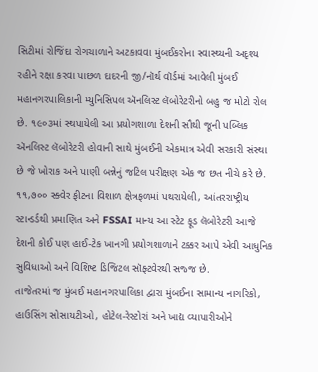સિટીમાં રોજિંદા રોગચાળાને અટકાવવા મુંબઈકરોના સ્વાસ્થ્યની અદૃશ્ય રહીને રક્ષા કરવા પાછળ દાદરની જી/નૉર્થ વૉર્ડમાં આવેલી મુંબઈ મહાનગરપાલિકાની મ્યુનિસિપલ ઍનલિસ્ટ લૅબોરેટરીનો બહુ જ મોટો રોલ છે. ૧૯૦૩માં સ્થપાયેલી આ પ્રયોગશાળા દેશની સૌથી જૂની પબ્લિક ઍનલિસ્ટ લૅબોરેટરી હોવાની સાથે મુંબઈની એકમાત્ર એવી સરકારી સંસ્થા છે જે ખોરાક અને પાણી બન્નેનું જટિલ પરીક્ષણ એક જ છત નીચે કરે છે. ૧૧,૭૦૦ સ્ક્વેર ફીટના વિશાળ ક્ષેત્રફળમાં પથરાયેલી, આંતરરાષ્ટ્રીય સ્ટાન્ડર્ડથી પ્રમાણિત અને FSSAI માન્ય આ સ્ટેટ ફૂડ લૅબોરેટરી આજે દેશની કોઈ પણ હાઈ-ટેક ખાનગી પ્રયોગશાળાને ટક્કર આપે એવી આધુનિક સુવિધાઓ અને વિશિષ્ટ ડિજિટલ સૉફ્ટવેરથી સજ્જ છે.
તાજેતરમાં જ મુંબઈ મહાનગરપાલિકા દ્વારા મુંબઈના સામાન્ય નાગરિકો, હાઉસિંગ સોસાયટીઓ, હોટેલ-રેસ્ટોરાં અને ખાદ્ય વ્યાપારીઓને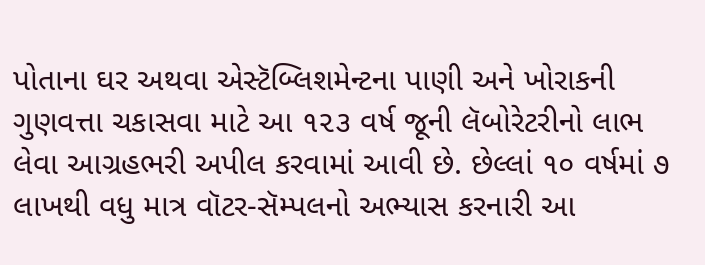પોતાના ઘર અથવા એસ્ટૅબ્લિશમેન્ટના પાણી અને ખોરાકની ગુણવત્તા ચકાસવા માટે આ ૧૨૩ વર્ષ જૂની લૅબોરેટરીનો લાભ લેવા આગ્રહભરી અપીલ કરવામાં આવી છે. છેલ્લાં ૧૦ વર્ષમાં ૭ લાખથી વધુ માત્ર વૉટર-સૅમ્પલનો અભ્યાસ કરનારી આ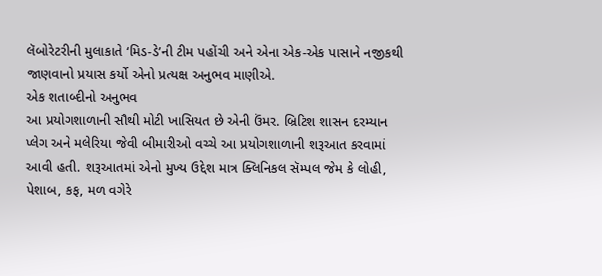લૅબોરેટરીની મુલાકાતે ‘મિડ-ડે’ની ટીમ પહોંચી અને એના એક-એક પાસાને નજીકથી જાણવાનો પ્રયાસ કર્યો એનો પ્રત્યક્ષ અનુભવ માણીએ.
એક શતાબ્દીનો અનુભવ
આ પ્રયોગશાળાની સૌથી મોટી ખાસિયત છે એની ઉંમર. બ્રિટિશ શાસન દરમ્યાન પ્લેગ અને મલેરિયા જેવી બીમારીઓ વચ્ચે આ પ્રયોગશાળાની શરૂઆત કરવામાં આવી હતી. શરૂઆતમાં એનો મુખ્ય ઉદ્દેશ માત્ર ક્લિનિકલ સૅમ્પલ જેમ કે લોહી, પેશાબ, કફ, મળ વગેરે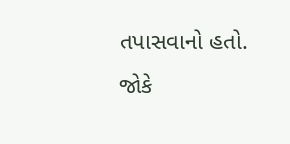તપાસવાનો હતો. જોકે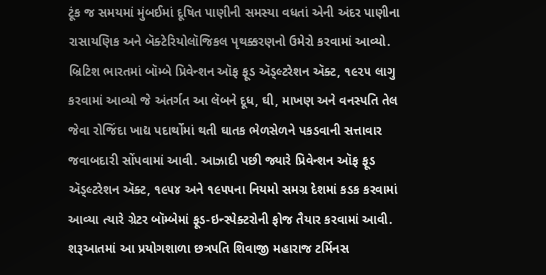ટૂંક જ સમયમાં મુંબઈમાં દૂષિત પાણીની સમસ્યા વધતાં એની અંદર પાણીના રાસાયણિક અને બૅક્ટેરિયોલૉજિકલ પૃથક્કરણનો ઉમેરો કરવામાં આવ્યો. બ્રિટિશ ભારતમાં બૉમ્બે પ્રિવેન્શન ઑફ ફૂડ ઍડ્લ્ટરેશન ઍક્ટ, ૧૯૨૫ લાગુ કરવામાં આવ્યો જે અંતર્ગત આ લૅબને દૂધ, ઘી, માખણ અને વનસ્પતિ તેલ જેવા રોજિંદા ખાદ્ય પદાર્થોમાં થતી ઘાતક ભેળસેળને પકડવાની સત્તાવાર જવાબદારી સોંપવામાં આવી. આઝાદી પછી જ્યારે પ્રિવેન્શન ઑફ ફૂડ ઍડ્લ્ટરેશન ઍક્ટ, ૧૯૫૪ અને ૧૯૫૫ના નિયમો સમગ્ર દેશમાં કડક કરવામાં આવ્યા ત્યારે ગ્રેટર બૉમ્બેમાં ફૂડ-ઇન્સ્પેક્ટરોની ફોજ તૈયાર કરવામાં આવી. શરૂઆતમાં આ પ્રયોગશાળા છત્રપતિ શિવાજી મહારાજ ટર્મિનસ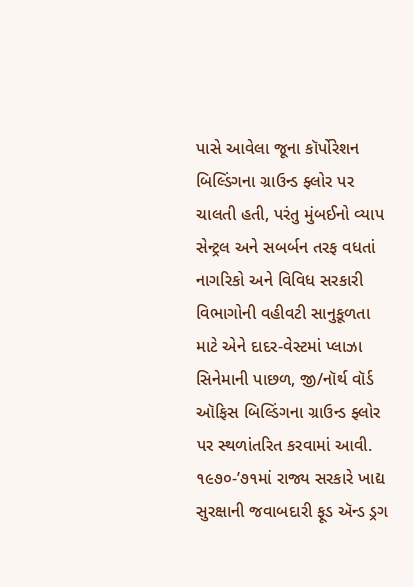પાસે આવેલા જૂના કૉર્પોરેશન બિલ્ડિંગના ગ્રાઉન્ડ ફ્લોર પર ચાલતી હતી, પરંતુ મુંબઈનો વ્યાપ સેન્ટ્રલ અને સબર્બન તરફ વધતાં નાગરિકો અને વિવિધ સરકારી વિભાગોની વહીવટી સાનુકૂળતા માટે એને દાદર-વેસ્ટમાં પ્લાઝા સિનેમાની પાછળ, જી/નૉર્થ વૉર્ડ ઑફિસ બિલ્ડિંગના ગ્રાઉન્ડ ફ્લોર પર સ્થળાંતરિત કરવામાં આવી. ૧૯૭૦-’૭૧માં રાજ્ય સરકારે ખાદ્ય સુરક્ષાની જવાબદારી ફૂડ ઍન્ડ ડ્રગ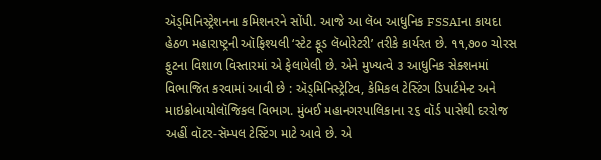ઍડ્મિનિસ્ટ્રેશનના કમિશનરને સોંપી. આજે આ લૅબ આધુનિક FSSAIના કાયદા હેઠળ મહારાષ્ટ્રની ઑફિશ્યલી ‘સ્ટેટ ફૂડ લૅબોરેટરી’ તરીકે કાર્યરત છે. ૧૧,૭૦૦ ચોરસ ફુટના વિશાળ વિસ્તારમાં એ ફેલાયેલી છે. એને મુખ્યત્વે ૩ આધુનિક સેક્શનમાં વિભાજિત કરવામાં આવી છે : ઍડ્મિનિસ્ટ્રેટિવ, કેમિકલ ટેસ્ટિંગ ડિપાર્ટમેન્ટ અને માઇક્રોબાયોલૉજિકલ વિભાગ. મુંબઈ મહાનગરપાલિકાના ૨૬ વૉર્ડ પાસેથી દરરોજ અહીં વૉટર-સૅમ્પલ ટેસ્ટિંગ માટે આવે છે. એ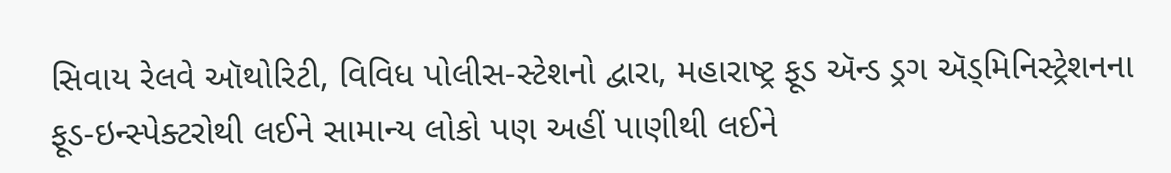સિવાય રેલવે ઑથોરિટી, વિવિધ પોલીસ-સ્ટેશનો દ્વારા, મહારાષ્ટ્ર ફૂડ ઍન્ડ ડ્રગ ઍડ્મિનિસ્ટ્રેશનના ફૂડ-ઇન્સ્પેક્ટરોથી લઈને સામાન્ય લોકો પણ અહીં પાણીથી લઈને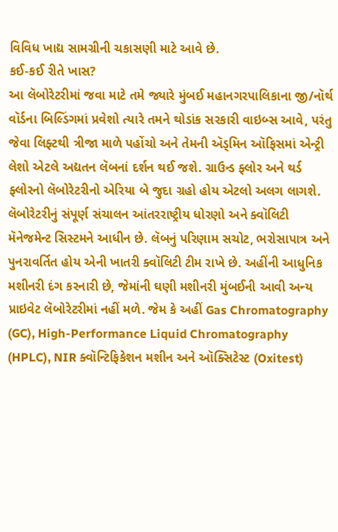વિવિધ ખાદ્ય સામગ્રીની ચકાસણી માટે આવે છે.
કઈ-કઈ રીતે ખાસ?
આ લૅબોરેટરીમાં જવા માટે તમે જ્યારે મુંબઈ મહાનગરપાલિકાના જી/નૉર્થ વૉર્ડના બિલ્ડિંગમાં પ્રવેશો ત્યારે તમને થોડાંક સરકારી વાઇબ્સ આવે, પરંતુ જેવા લિફ્ટથી ત્રીજા માળે પહોંચો અને તેમની ઍડ્મિન ઑફિસમાં એન્ટ્રી લેશો એટલે અદ્યતન લૅબનાં દર્શન થઈ જશે. ગ્રાઉન્ડ ફ્લોર અને થર્ડ ફ્લોરનો લૅબોરેટરીનો એરિયા બે જુદા ગ્રહો હોય એટલો અલગ લાગશે. લૅબોરેટરીનું સંપૂર્ણ સંચાલન આંતરરાષ્ટ્રીય ધોરણો અને ક્વૉલિટી મૅનેજમેન્ટ સિસ્ટમને આધીન છે. લૅબનું પરિણામ સચોટ, ભરોસાપાત્ર અને પુનરાવર્તિત હોય એની ખાતરી ક્વૉલિટી ટીમ રાખે છે. અહીંની આધુનિક મશીનરી દંગ કરનારી છે, જેમાંની ઘણી મશીનરી મુંબઈની આવી અન્ય પ્રાઇવેટ લૅબોરેટરીમાં નહીં મળે. જેમ કે અહીં Gas Chromatography (GC), High-Performance Liquid Chromatography (HPLC), NIR ક્વૉન્ટિફિકેશન મશીન અને ઑક્સિટેસ્ટ (Oxitest)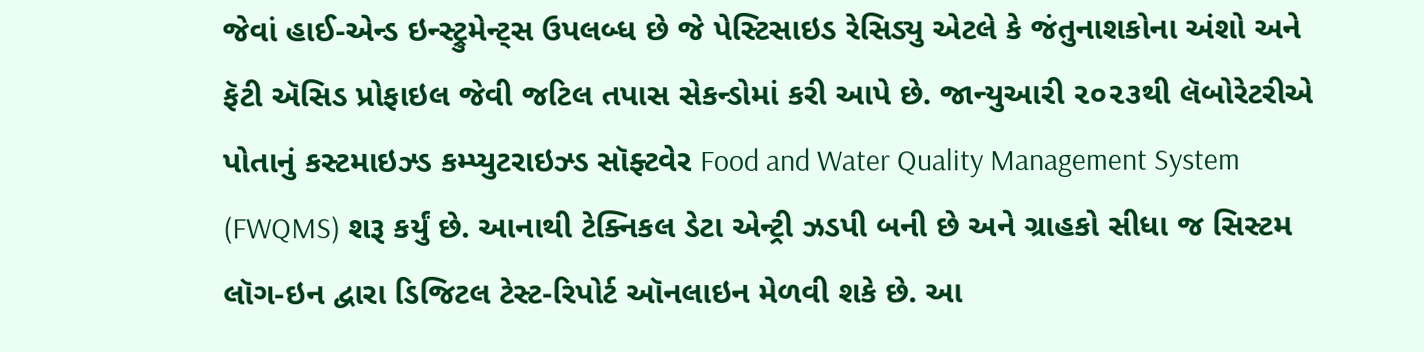જેવાં હાઈ-એન્ડ ઇન્સ્ટ્રુમેન્ટ્સ ઉપલબ્ધ છે જે પેસ્ટિસાઇડ રેસિડ્યુ એટલે કે જંતુનાશકોના અંશો અને ફૅટી ઍસિડ પ્રોફાઇલ જેવી જટિલ તપાસ સેકન્ડોમાં કરી આપે છે. જાન્યુઆરી ૨૦૨૩થી લૅબોરેટરીએ પોતાનું કસ્ટમાઇઝ્ડ કમ્પ્યુટરાઇઝ્ડ સૉફ્ટવેર Food and Water Quality Management System (FWQMS) શરૂ કર્યું છે. આનાથી ટેક્નિકલ ડેટા એન્ટ્રી ઝડપી બની છે અને ગ્રાહકો સીધા જ સિસ્ટમ લૉગ-ઇન દ્વારા ડિજિટલ ટેસ્ટ-રિપોર્ટ ઑનલાઇન મેળવી શકે છે. આ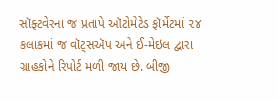સૉફ્ટવેરના જ પ્રતાપે ઑટોમેટેડ ફૉર્મેટમાં ૨૪ કલાકમાં જ વૉટ્સઍપ અને ઈ-મેઇલ દ્વારા ગ્રાહકોને રિપોર્ટ મળી જાય છે. બીજી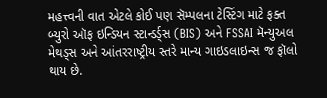મહત્ત્વની વાત એટલે કોઈ પણ સૅમ્પલના ટેસ્ટિંગ માટે ફક્ત બ્યુરો ઑફ ઇન્ડિયન સ્ટાન્ડર્ડ્સ (BIS) અને FSSAI મૅન્યુઅલ મેથડ્સ અને આંતરરાષ્ટ્રીય સ્તરે માન્ય ગાઇડલાઇન્સ જ ફૉલો થાય છે.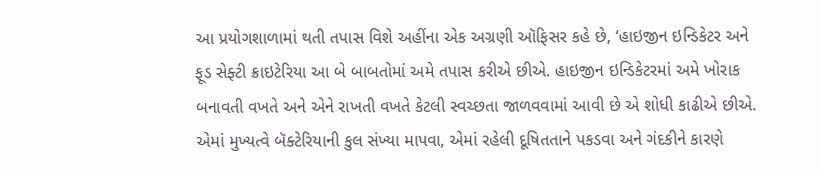આ પ્રયોગશાળામાં થતી તપાસ વિશે અહીંના એક અગ્રણી ઑફિસર કહે છે, ‘હાઇજીન ઇન્ડિકેટર અને ફૂડ સેફ્ટી ક્રાઇટેરિયા આ બે બાબતોમાં અમે તપાસ કરીએ છીએ. હાઇજીન ઇન્ડિકેટરમાં અમે ખોરાક બનાવતી વખતે અને એને રાખતી વખતે કેટલી સ્વચ્છતા જાળવવામાં આવી છે એ શોધી કાઢીએ છીએ. એમાં મુખ્યત્વે બૅક્ટેરિયાની કુલ સંખ્યા માપવા, એમાં રહેલી દૂષિતતાને પકડવા અને ગંદકીને કારણે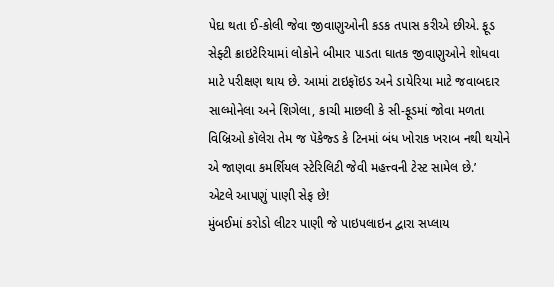પેદા થતા ઈ-કોલી જેવા જીવાણુઓની કડક તપાસ કરીએ છીએ. ફૂડ સેફ્ટી ક્રાઇટેરિયામાં લોકોને બીમાર પાડતા ઘાતક જીવાણુઓને શોધવા માટે પરીક્ષણ થાય છે. આમાં ટાઇફૉઇડ અને ડાયેરિયા માટે જવાબદાર સાલ્મોનેલા અને શિગેલા, કાચી માછલી કે સી-ફૂડમાં જોવા મળતા વિબ્રિઓ કૉલેરા તેમ જ પૅકેજ્ડ કે ટિનમાં બંધ ખોરાક ખરાબ નથી થયોને એ જાણવા કમર્શિયલ સ્ટેરિલિટી જેવી મહત્ત્વની ટેસ્ટ સામેલ છે.’
એટલે આપણું પાણી સેફ છે!
મુંબઈમાં કરોડો લીટર પાણી જે પાઇપલાઇન દ્વારા સપ્લાય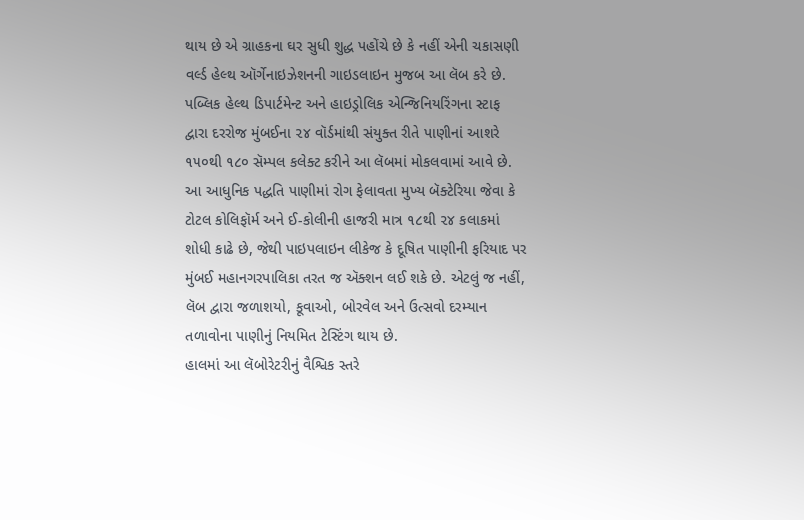થાય છે એ ગ્રાહકના ઘર સુધી શુદ્ધ પહોંચે છે કે નહીં એની ચકાસણી વર્લ્ડ હેલ્થ ઑર્ગેનાઇઝેશનની ગાઇડલાઇન મુજબ આ લૅબ કરે છે. પબ્લિક હેલ્થ ડિપાર્ટમેન્ટ અને હાઇડ્રોલિક એન્જિનિયરિંગના સ્ટાફ દ્વારા દરરોજ મુંબઈના ૨૪ વૉર્ડમાંથી સંયુક્ત રીતે પાણીનાં આશરે ૧૫૦થી ૧૮૦ સૅમ્પલ કલેક્ટ કરીને આ લૅબમાં મોકલવામાં આવે છે. આ આધુનિક પદ્ધતિ પાણીમાં રોગ ફેલાવતા મુખ્ય બૅક્ટેરિયા જેવા કે ટોટલ કોલિફૉર્મ અને ઈ-કોલીની હાજરી માત્ર ૧૮થી ૨૪ કલાકમાં શોધી કાઢે છે, જેથી પાઇપલાઇન લીકેજ કે દૂષિત પાણીની ફરિયાદ પર મુંબઈ મહાનગરપાલિકા તરત જ ઍક્શન લઈ શકે છે. એટલું જ નહીં, લૅબ દ્વારા જળાશયો, કૂવાઓ, બોરવેલ અને ઉત્સવો દરમ્યાન તળાવોના પાણીનું નિયમિત ટેસ્ટિંગ થાય છે.
હાલમાં આ લૅબોરેટરીનું વૈશ્વિક સ્તરે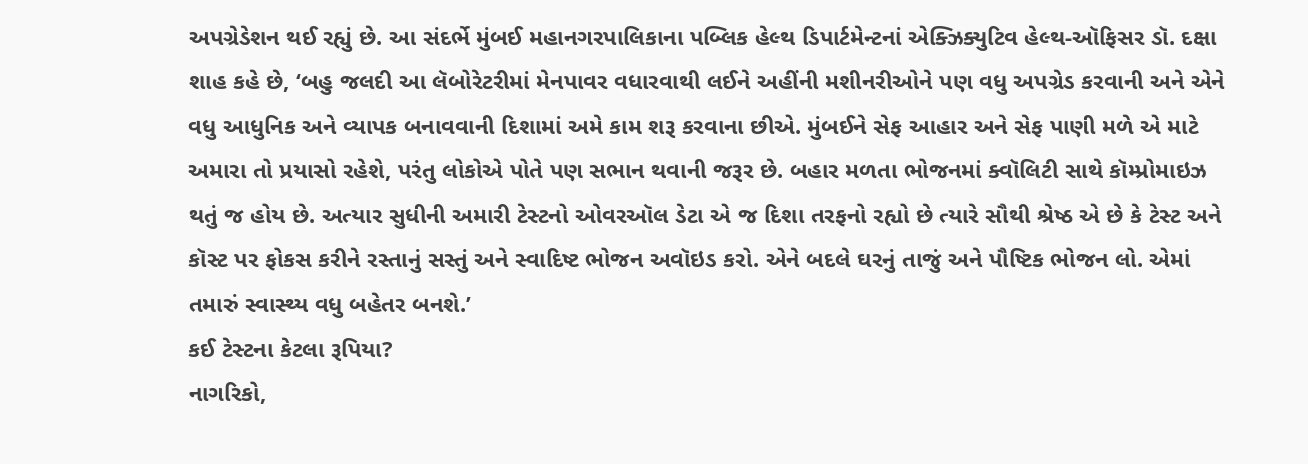અપગ્રેડેશન થઈ રહ્યું છે. આ સંદર્ભે મુંબઈ મહાનગરપાલિકાના પબ્લિક હેલ્થ ડિપાર્ટમેન્ટનાં એક્ઝિક્યુટિવ હેલ્થ-ઑફિસર ડૉ. દક્ષા શાહ કહે છે, ‘બહુ જલદી આ લૅબોરેટરીમાં મેનપાવર વધારવાથી લઈને અહીંની મશીનરીઓને પણ વધુ અપગ્રેડ કરવાની અને એને વધુ આધુનિક અને વ્યાપક બનાવવાની દિશામાં અમે કામ શરૂ કરવાના છીએ. મુંબઈને સેફ આહાર અને સેફ પાણી મળે એ માટે અમારા તો પ્રયાસો રહેશે, પરંતુ લોકોએ પોતે પણ સભાન થવાની જરૂર છે. બહાર મળતા ભોજનમાં ક્વૉલિટી સાથે કૉમ્પ્રોમાઇઝ થતું જ હોય છે. અત્યાર સુધીની અમારી ટેસ્ટનો ઓવરઑલ ડેટા એ જ દિશા તરફનો રહ્યો છે ત્યારે સૌથી શ્રેષ્ઠ એ છે કે ટેસ્ટ અને કૉસ્ટ પર ફોકસ કરીને રસ્તાનું સસ્તું અને સ્વાદિષ્ટ ભોજન અવૉઇડ કરો. એને બદલે ઘરનું તાજું અને પૌષ્ટિક ભોજન લો. એમાં તમારું સ્વાસ્થ્ય વધુ બહેતર બનશે.’
કઈ ટેસ્ટના કેટલા રૂપિયા?
નાગરિકો,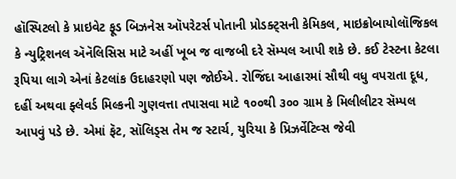હૉસ્પિટલો કે પ્રાઇવેટ ફૂડ બિઝનેસ ઑપરેટર્સ પોતાની પ્રોડક્ટ્સની કેમિકલ, માઇક્રોબાયોલૉજિકલ કે ન્યુટ્રિશનલ ઍનૅલિસિસ માટે અહીં ખૂબ જ વાજબી દરે સૅમ્પલ આપી શકે છે. કઈ ટેસ્ટના કેટલા રૂપિયા લાગે એનાં કેટલાંક ઉદાહરણો પણ જોઈએ. રોજિંદા આહારમાં સૌથી વધુ વપરાતા દૂધ, દહીં અથવા ફ્લેવર્ડ મિલ્કની ગુણવત્તા તપાસવા માટે ૧૦૦થી ૩૦૦ ગ્રામ કે મિલીલીટર સૅમ્પલ આપવું પડે છે. એમાં ફૅટ, સૉલિડ્સ તેમ જ સ્ટાર્ચ, યુરિયા કે પ્રિઝર્વેટિવ્સ જેવી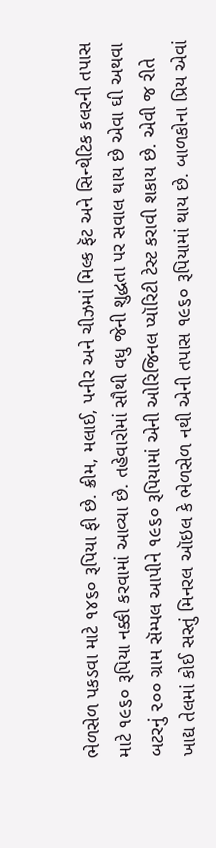ભેળસેળ પકડવા માટે ૧૪૬૦ રૂપિયા ફી છે. ક્રીમ, મલાઈ, પનીર અને ચીઝમાં મિલ્ક ફૅટ અને સિન્થેટિક કલરની તપાસ માટે ૧૯૬૦ રૂપિયા નક્કી કરવામાં આવ્યા છે. તહેવારોમાં સૌથી વધુ જેની શુદ્ધતા પર સવાલ થાય છે એવા ઘી અથવા બટરનું ૨૦૦ ગ્રામ સૅમ્પલ આપીને ૧૯૬૦ રૂપિયામાં એની ઓરિજિનલ પ્યૉરિટી ટેસ્ટ કરાવી શકાય છે. એવી જ રીતે ખાદ્ય તેલમાં કોઈ સસ્તું મિનરલ ઑઇલ કે ભેળસેળ નથી એની તપાસ ૧૯૬૦ રૂપિયામાં થાય છે. બાળકોના પ્રિય એવાં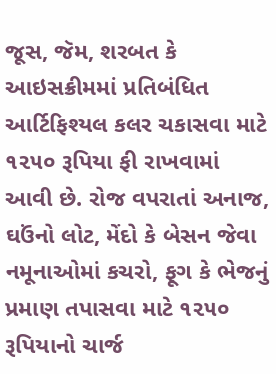જૂસ, જૅમ, શરબત કે આઇસક્રીમમાં પ્રતિબંધિત આર્ટિફિશ્યલ કલર ચકાસવા માટે ૧૨૫૦ રૂપિયા ફી રાખવામાં આવી છે. રોજ વપરાતાં અનાજ, ઘઉંનો લોટ, મેંદો કે બેસન જેવા નમૂનાઓમાં કચરો, ફૂગ કે ભેજનું પ્રમાણ તપાસવા માટે ૧૨૫૦ રૂપિયાનો ચાર્જ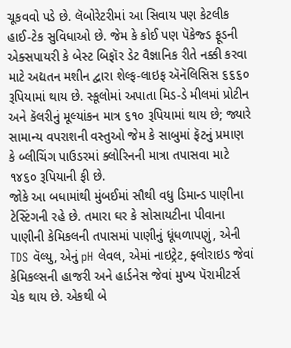ચૂકવવો પડે છે. લૅબોરેટરીમાં આ સિવાય પણ કેટલીક હાઈ-ટેક સુવિધાઓ છે. જેમ કે કોઈ પણ પૅકેજ્ડ ફૂડની એક્સપાયરી કે બેસ્ટ બિફૉર ડેટ વૈજ્ઞાનિક રીતે નક્કી કરવા માટે અદ્યતન મશીન દ્વારા શેલ્ફ-લાઇફ ઍનૅલિસિસ ૬૬૬૦ રૂપિયામાં થાય છે. સ્કૂલોમાં અપાતા મિડ-ડે મીલમાં પ્રોટીન અને કૅલરીનું મૂલ્યાંકન માત્ર ૬૧૦ રૂપિયામાં થાય છે; જ્યારે સામાન્ય વપરાશની વસ્તુઓ જેમ કે સાબુમાં ફૅટનું પ્રમાણ કે બ્લીચિંગ પાઉડરમાં ક્લોરિનની માત્રા તપાસવા માટે ૧૪૬૦ રૂપિયાની ફી છે.
જોકે આ બધામાંથી મુંબઈમાં સૌથી વધુ ડિમાન્ડ પાણીના ટેસ્ટિંગની રહે છે. તમારા ઘર કે સોસાયટીના પીવાના પાણીની કેમિકલની તપાસમાં પાણીનું ધૂંધળાપણું, એની TDS વૅલ્યુ, એનું pH લેવલ, એમાં નાઇટ્રેટ, ફ્લોરાઇડ જેવાં કેમિકલ્સની હાજરી અને હાર્ડનેસ જેવાં મુખ્ય પૅરામીટર્સ ચેક થાય છે. એકથી બે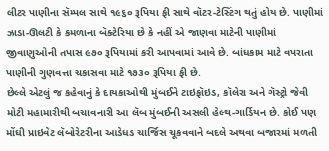લીટર પાણીના સૅમ્પલ સાથે ૧૯૬૦ રૂપિયા ફી સાથે વૉટર-ટેસ્ટિંગ થતું હોય છે. પાણીમાં ઝાડા-ઊલટી કે કમળાના બૅક્ટેરિયા છે કે નહીં એ જાણવા માટેની પાણીમાં જીવાણુઓની તપાસ ૯૭૦ રૂપિયામાં કરી આપવામાં આવે છે. બાંધકામ માટે વપરાતા પાણીની ગુણવત્તા ચકાસવા માટે ૧૭૩૦ રૂપિયા ફી છે.
છેલ્લે એટલું જ કહેવાનું કે દાયકાઓથી મુંબઈને ટાઇફૉઇડ, કૉલેરા અને ગૅસ્ટ્રો જેવી મોટી મહામારીથી બચાવનારી આ લૅબ મુંબઈની અસલી હેલ્થ-ગાર્ડિયન છે. કોઈ પણ મોંઘી પ્રાઇવેટ લૅબોરેટરીના આડેધડ ચાર્જિસ ચૂકવવાને બદલે અથવા બજારમાં મળતી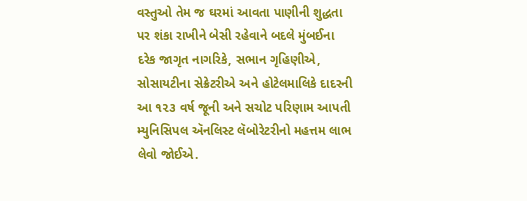વસ્તુઓ તેમ જ ઘરમાં આવતા પાણીની શુદ્ધતા પર શંકા રાખીને બેસી રહેવાને બદલે મુંબઈના દરેક જાગૃત નાગરિકે, સભાન ગૃહિણીએ, સોસાયટીના સેક્રેટરીએ અને હોટેલમાલિકે દાદરની આ ૧૨૩ વર્ષ જૂની અને સચોટ પરિણામ આપતી મ્યુનિસિપલ ઍનલિસ્ટ લૅબોરેટરીનો મહત્તમ લાભ લેવો જોઈએ.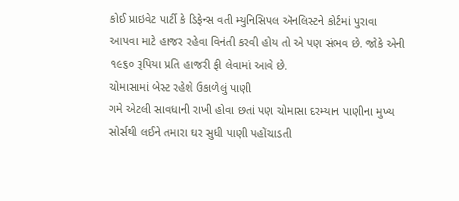કોઈ પ્રાઇવેટ પાર્ટી કે ડિફેન્સ વતી મ્યુનિસિપલ ઍનલિસ્ટને કોર્ટમાં પુરાવા આપવા માટે હાજર રહેવા વિનંતી કરવી હોય તો એ પણ સંભવ છે. જોકે એની ૧૯૬૦ રૂપિયા પ્રતિ હાજરી ફી લેવામાં આવે છે.
ચોમાસામાં બેસ્ટ રહેશે ઉકાળેલું પાણી
ગમે એટલી સાવધાની રાખી હોવા છતાં પણ ચોમાસા દરમ્યાન પાણીના મુખ્ય સોર્સથી લઈને તમારા ઘર સુધી પાણી પહોંચાડતી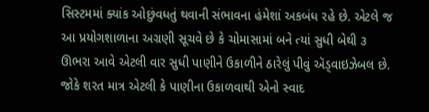સિસ્ટમમાં ક્યાંક ઓછુંવધતું થવાની સંભાવના હંમેશાં અકબંધ રહે છે. એટલે જ આ પ્રયોગશાળાના અગ્રણી સૂચવે છે કે ચોમાસામાં બને ત્યાં સુધી બેથી ૩ ઊભરા આવે એટલી વાર સુધી પાણીને ઉકાળીને ઠારેલું પીવું ઍડ્વાઇઝેબલ છે. જોકે શરત માત્ર એટલી કે પાણીના ઉકાળવાથી એનો સ્વાદ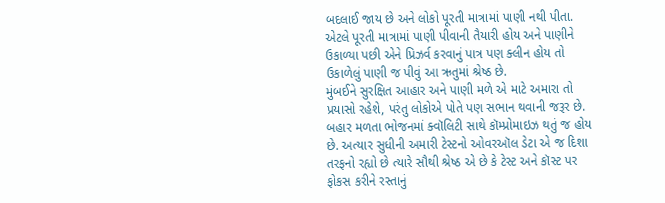બદલાઈ જાય છે અને લોકો પૂરતી માત્રામાં પાણી નથી પીતા. એટલે પૂરતી માત્રામાં પાણી પીવાની તૈયારી હોય અને પાણીને ઉકાળ્યા પછી એને પ્રિઝર્વ કરવાનું પાત્ર પણ ક્લીન હોય તો ઉકાળેલું પાણી જ પીવું આ ઋતુમાં શ્રેષ્ઠ છે.
મુંબઈને સુરક્ષિત આહાર અને પાણી મળે એ માટે અમારા તો પ્રયાસો રહેશે, પરંતુ લોકોએ પોતે પણ સભાન થવાની જરૂર છે. બહાર મળતા ભોજનમાં ક્વૉલિટી સાથે કૉમ્પ્રોમાઇઝ થતું જ હોય છે. અત્યાર સુધીની અમારી ટેસ્ટનો ઓવરઑલ ડેટા એ જ દિશા તરફનો રહ્યો છે ત્યારે સૌથી શ્રેષ્ઠ એ છે કે ટેસ્ટ અને કૉસ્ટ પર ફોકસ કરીને રસ્તાનું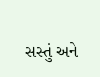સસ્તું અને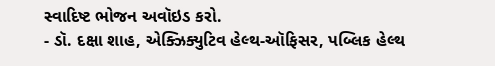સ્વાદિષ્ટ ભોજન અવૉઇડ કરો.
- ડૉ. દક્ષા શાહ, એક્ઝિક્યુટિવ હેલ્થ-ઑફિસર, પબ્લિક હેલ્થ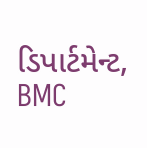ડિપાર્ટમેન્ટ, BMC